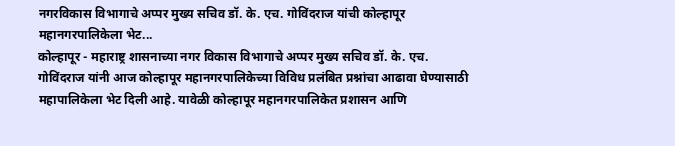नगरविकास विभागाचे अप्पर मुख्य सचिव डॉ. के. एच. गोविंदराज यांची कोल्हापूर महानगरपालिकेला भेट...
कोल्हापूर - महाराष्ट्र शासनाच्या नगर विकास विभागाचे अप्पर मुख्य सचिव डॉ. के. एच. गोविंदराज यांनी आज कोल्हापूर महानगरपालिकेच्या विविध प्रलंबित प्रश्नांचा आढावा घेण्यासाठी महापालिकेला भेट दिली आहे. यावेळी कोल्हापूर महानगरपालिकेत प्रशासन आणि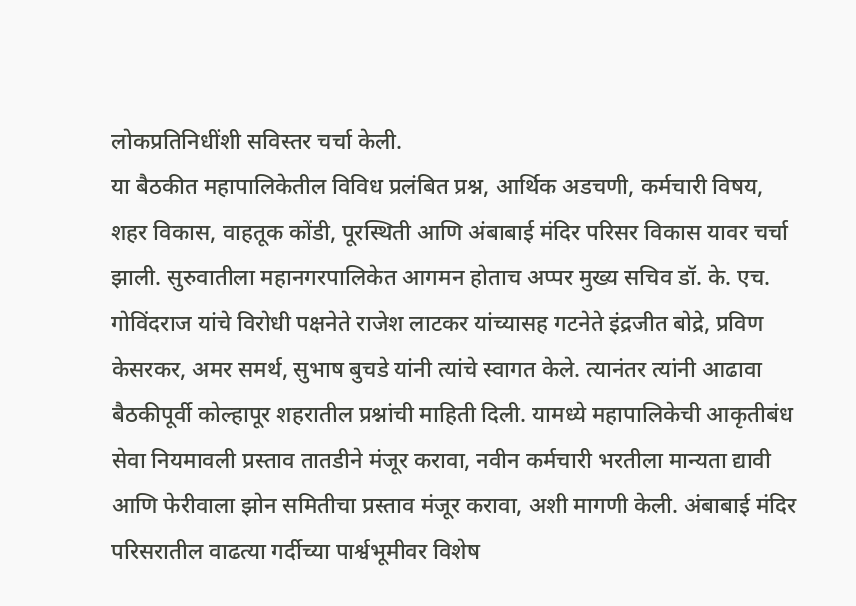लोकप्रतिनिधींशी सविस्तर चर्चा केली.
या बैठकीत महापालिकेतील विविध प्रलंबित प्रश्न, आर्थिक अडचणी, कर्मचारी विषय, शहर विकास, वाहतूक कोंडी, पूरस्थिती आणि अंबाबाई मंदिर परिसर विकास यावर चर्चा झाली. सुरुवातीला महानगरपालिकेत आगमन होताच अप्पर मुख्य सचिव डॉ. के. एच. गोविंदराज यांचे विरोधी पक्षनेते राजेश लाटकर यांच्यासह गटनेते इंद्रजीत बोद्रे, प्रविण केसरकर, अमर समर्थ, सुभाष बुचडे यांनी त्यांचे स्वागत केले. त्यानंतर त्यांनी आढावा बैठकीपूर्वी कोल्हापूर शहरातील प्रश्नांची माहिती दिली. यामध्ये महापालिकेची आकृतीबंध सेवा नियमावली प्रस्ताव तातडीने मंजूर करावा, नवीन कर्मचारी भरतीला मान्यता द्यावी आणि फेरीवाला झोन समितीचा प्रस्ताव मंजूर करावा, अशी मागणी केली. अंबाबाई मंदिर परिसरातील वाढत्या गर्दीच्या पार्श्वभूमीवर विशेष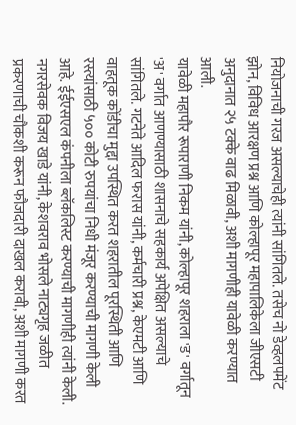नियोजनाची गरज असल्याचेही त्यांनी सांगितले. तसेच नो डेव्हलपमेंट झोन, विविध आरक्षण प्रश्न आणि कोल्हापूर महापालिकेला जीएसटी अनुदानात २५ टक्के वाढ मिळावी, अशी मागणीही यावेळी करण्यात आली.
यावेळी महापौर रूपाराणी निकम यांनी, कोल्हापूर शहराला 'ड' वर्गातून 'अ' वर्गात आणण्यासाठी शासनाचे सहकार्य अपेक्षित असल्याचे सांगितले. गटनेते आदिल फरास यांनी, कर्मचारी प्रश्न, केएमटी आणि वाहतूक कोंडीचा मुद्दा उपस्थित करत शहरातील पूरस्थिती आणि रस्त्यांसाठी ५०० कोटी रुपयांचा निधी मंजूर करण्याची मागणी केली आहे. ईईएसएल कंपनीला ब्लॅकलिस्ट करण्याची मागणीही त्यांनी केली. नगरसेवक विजय खाडे यांनी, केशवराव भोसले नाट्यगृह जळीत प्रकरणाची चौकशी करून फौजदारी दाखल करावी, अशी मागणी करत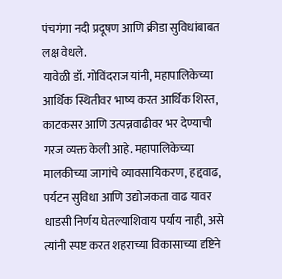पंचगंगा नदी प्रदूषण आणि क्रीडा सुविधांबाबत लक्ष वेधले.
यावेळी डॉ. गोविंदराज यांनी, महापालिकेच्या आर्थिक स्थितीवर भाष्य करत आर्थिक शिस्त, काटकसर आणि उत्पन्नवाढीवर भर देण्याची गरज व्यक्त केली आहे. महापालिकेच्या मालकीच्या जागांचे व्यावसायिकरण, हद्दवाढ, पर्यटन सुविधा आणि उद्योजकता वाढ यावर धाडसी निर्णय घेतल्याशिवाय पर्याय नाही, असे त्यांनी स्पष्ट करत शहराच्या विकासाच्या दृष्टिने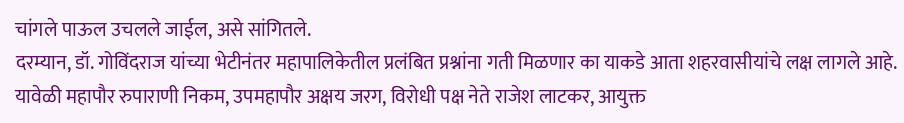चांगले पाऊल उचलले जाईल, असे सांगितले.
दरम्यान, डॉ. गोविंदराज यांच्या भेटीनंतर महापालिकेतील प्रलंबित प्रश्नांना गती मिळणार का याकडे आता शहरवासीयांचे लक्ष लागले आहे. यावेळी महापौर रुपाराणी निकम, उपमहापौर अक्षय जरग, विरोधी पक्ष नेते राजेश लाटकर, आयुक्त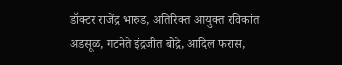डॉक्टर राजेंद्र भारुड, अतिरिक्त आयुक्त रविकांत अडसूळ, गटनेते इंद्रजीत बोद्रे, आदिल फरास,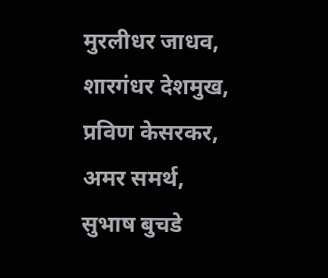मुरलीधर जाधव, शारगंधर देशमुख, प्रविण केसरकर, अमर समर्थ, सुभाष बुचडे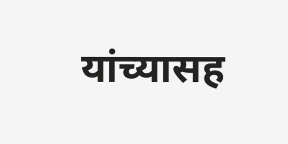यांच्यासह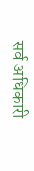सर्व अधिकारी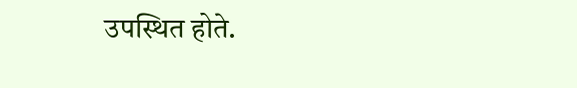उपस्थित होते.